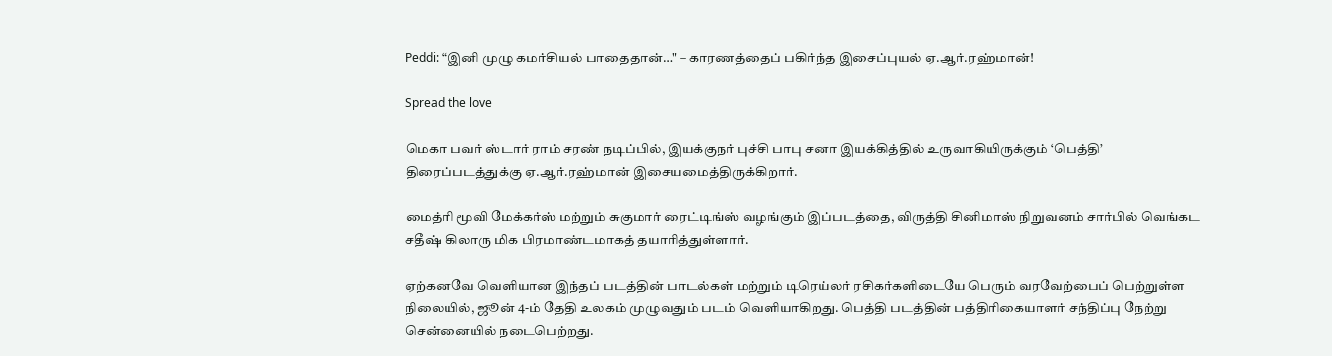Peddi: “இனி முழு கமர்சியல் பாதைதான்…" – காரணத்தைப் பகிர்ந்த இசைப்புயல் ஏ.ஆர்.ரஹ்மான்!

Spread the love

மெகா பவர் ஸ்டார் ராம் சரண் நடிப்பில், இயக்குநர் புச்சி பாபு சனா இயக்கித்தில் உருவாகியிருக்கும் ‘பெத்தி’ திரைப்படத்துக்கு ஏ.ஆர்.ரஹ்மான் இசையமைத்திருக்கிறார்.

மைத்ரி மூவி மேக்கர்ஸ் மற்றும் சுகுமார் ரைட்டிங்ஸ் வழங்கும் இப்படத்தை, விருத்தி சினிமாஸ் நிறுவனம் சார்பில் வெங்கட சதீஷ் கிலாரு மிக பிரமாண்டமாகத் தயாரித்துள்ளார்.

ஏற்கனவே வெளியான இந்தப் படத்தின் பாடல்கள் மற்றும் டிரெய்லர் ரசிகர்களிடையே பெரும் வரவேற்பைப் பெற்றுள்ள நிலையில், ஜூன் 4-ம் தேதி உலகம் முழுவதும் படம் வெளியாகிறது. பெத்தி படத்தின் பத்திரிகையாளர் சந்திப்பு நேற்று சென்னையில் நடைபெற்றது.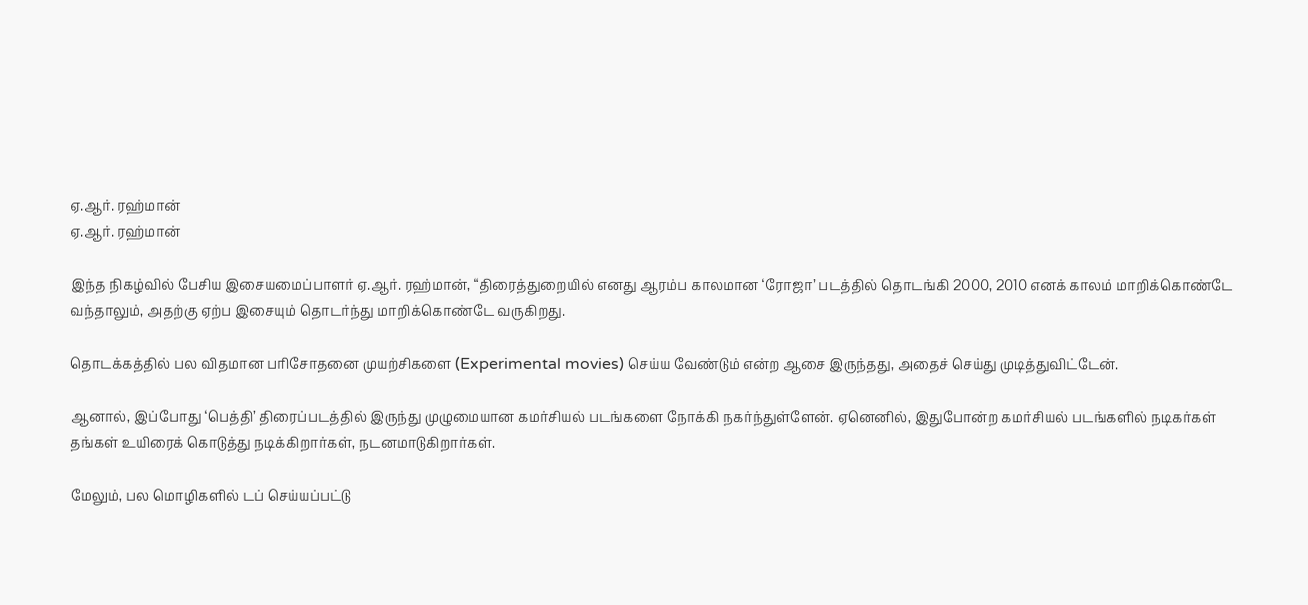ஏ.ஆர். ரஹ்மான்
ஏ.ஆர். ரஹ்மான்

இந்த நிகழ்வில் பேசிய இசையமைப்பாளர் ஏ.ஆர். ரஹ்மான், “திரைத்துறையில் எனது ஆரம்ப காலமான ‘ரோஜா’ படத்தில் தொடங்கி 2000, 2010 எனக் காலம் மாறிக்கொண்டே வந்தாலும், அதற்கு ஏற்ப இசையும் தொடர்ந்து மாறிக்கொண்டே வருகிறது.

தொடக்கத்தில் பல விதமான பரிசோதனை முயற்சிகளை (Experimental movies) செய்ய வேண்டும் என்ற ஆசை இருந்தது, அதைச் செய்து முடித்துவிட்டேன்.

ஆனால், இப்போது ‘பெத்தி’ திரைப்படத்தில் இருந்து முழுமையான கமர்சியல் படங்களை நோக்கி நகர்ந்துள்ளேன். ஏனெனில், இதுபோன்ற கமர்சியல் படங்களில் நடிகர்கள் தங்கள் உயிரைக் கொடுத்து நடிக்கிறார்கள், நடனமாடுகிறார்கள்.

மேலும், பல மொழிகளில் டப் செய்யப்பட்டு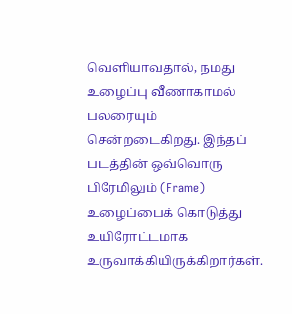வெளியாவதால், நமது உழைப்பு வீணாகாமல் பலரையும் சென்றடைகிறது. இந்தப் படத்தின் ஒவ்வொரு பிரேமிலும் (Frame) உழைப்பைக் கொடுத்து உயிரோட்டமாக உருவாக்கியிருக்கிறார்கள்.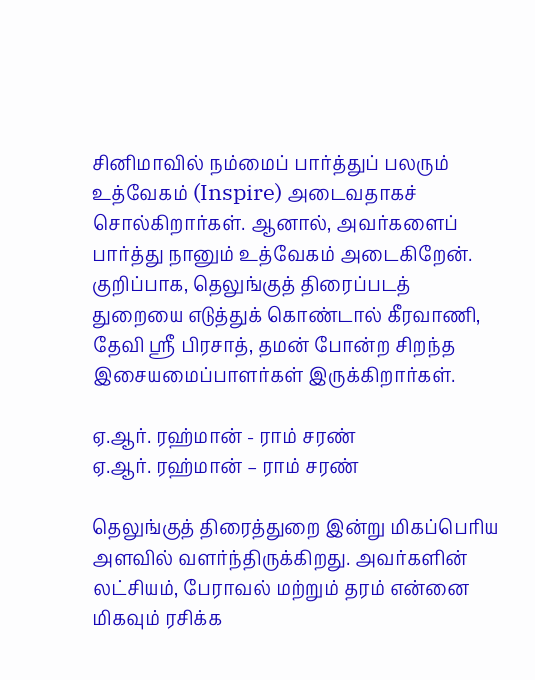சினிமாவில் நம்மைப் பார்த்துப் பலரும் உத்வேகம் (Inspire) அடைவதாகச் சொல்கிறார்கள். ஆனால், அவர்களைப் பார்த்து நானும் உத்வேகம் அடைகிறேன். குறிப்பாக, தெலுங்குத் திரைப்படத் துறையை எடுத்துக் கொண்டால் கீரவாணி, தேவி ஸ்ரீ பிரசாத், தமன் போன்ற சிறந்த இசையமைப்பாளர்கள் இருக்கிறார்கள்.

ஏ.ஆர். ரஹ்மான் - ராம் சரண்
ஏ.ஆர். ரஹ்மான் – ராம் சரண்

தெலுங்குத் திரைத்துறை இன்று மிகப்பெரிய அளவில் வளர்ந்திருக்கிறது. அவர்களின் லட்சியம், பேராவல் மற்றும் தரம் என்னை மிகவும் ரசிக்க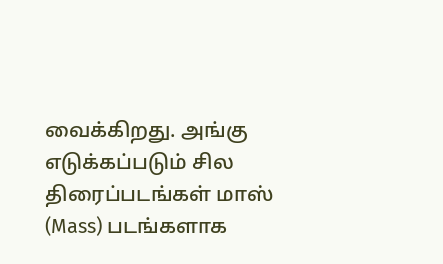வைக்கிறது. அங்கு எடுக்கப்படும் சில திரைப்படங்கள் மாஸ் (Mass) படங்களாக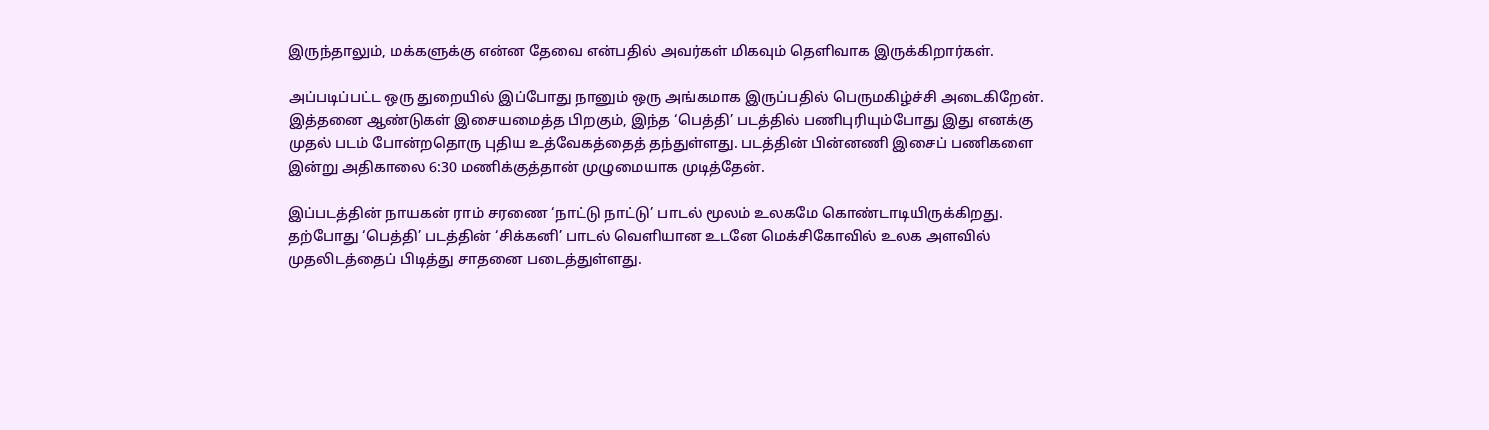இருந்தாலும், மக்களுக்கு என்ன தேவை என்பதில் அவர்கள் மிகவும் தெளிவாக இருக்கிறார்கள்.

அப்படிப்பட்ட ஒரு துறையில் இப்போது நானும் ஒரு அங்கமாக இருப்பதில் பெருமகிழ்ச்சி அடைகிறேன். இத்தனை ஆண்டுகள் இசையமைத்த பிறகும், இந்த ‘பெத்தி’ படத்தில் பணிபுரியும்போது இது எனக்கு முதல் படம் போன்றதொரு புதிய உத்வேகத்தைத் தந்துள்ளது. படத்தின் பின்னணி இசைப் பணிகளை இன்று அதிகாலை 6:30 மணிக்குத்தான் முழுமையாக முடித்தேன்.

இப்படத்தின் நாயகன் ராம் சரணை ‘நாட்டு நாட்டு’ பாடல் மூலம் உலகமே கொண்டாடியிருக்கிறது. தற்போது ‘பெத்தி’ படத்தின் ‘சிக்கனி’ பாடல் வெளியான உடனே மெக்சிகோவில் உலக அளவில் முதலிடத்தைப் பிடித்து சாதனை படைத்துள்ளது.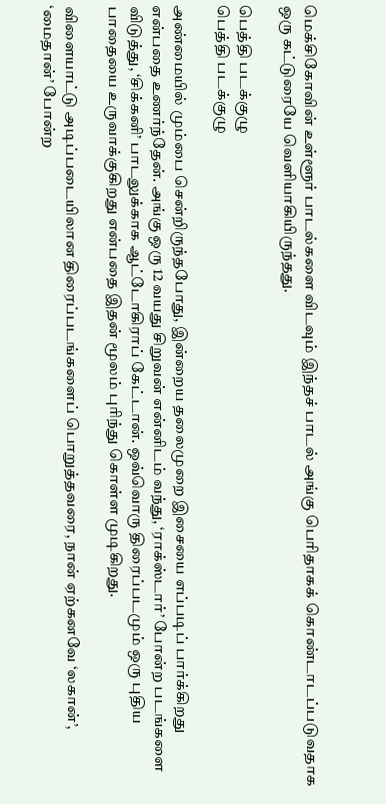மெக்சிகோவின் உள்ளூர் பாடல்களை விடவும் இந்தச் பாடல் அங்கு பெரிதாகக் கொண்டாடப்படுவதாக ஒரு கட்டுரையே வெளியாகியிருந்தது.

பெத்தி படக்குழு
பெத்தி படக்குழு

அண்மையில் மும்பை சென்றிருந்தபோது, இன்றைய தலைமுறை இசையை எப்படிப் பார்க்கிறது என்பதை உணர்ந்தேன். அங்கு ஒரு 12 வயது சிறுவன் என்னிடம் வந்து, ‘ராக்ஸ்டார்’ போன்ற படங்களை விடுத்து, ‘சிக்கனி’ பாடலுக்காக ஆட்டோகிராப் கேட்டான். ஒவ்வொரு திரைப்படமும் ஒரு புதிய பாதையை உருவாக்குகிறது என்பதை இதன் மூலம் புரிந்து கொள்ள முடிகிறது.

விளையாட்டு அடிப்படையிலான திரைப்படங்களைப் பொறுத்தவரை, நான் ஏற்கனவே ‘லகான்’, ‘மைதான்’ போன்ற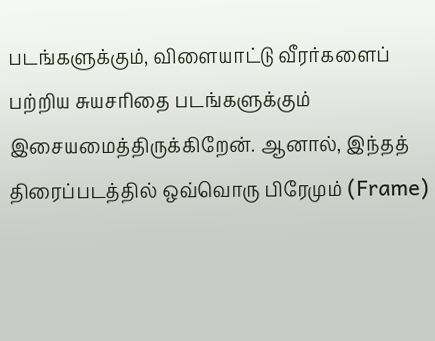படங்களுக்கும், விளையாட்டு வீரர்களைப் பற்றிய சுயசரிதை படங்களுக்கும் இசையமைத்திருக்கிறேன். ஆனால், இந்தத் திரைப்படத்தில் ஒவ்வொரு பிரேமும் (Frame)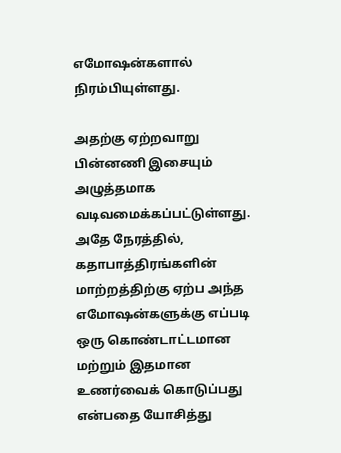எமோஷன்களால் நிரம்பியுள்ளது.

அதற்கு ஏற்றவாறு பின்னணி இசையும் அழுத்தமாக வடிவமைக்கப்பட்டுள்ளது. அதே நேரத்தில், கதாபாத்திரங்களின் மாற்றத்திற்கு ஏற்ப அந்த எமோஷன்களுக்கு எப்படி ஒரு கொண்டாட்டமான மற்றும் இதமான உணர்வைக் கொடுப்பது என்பதை யோசித்து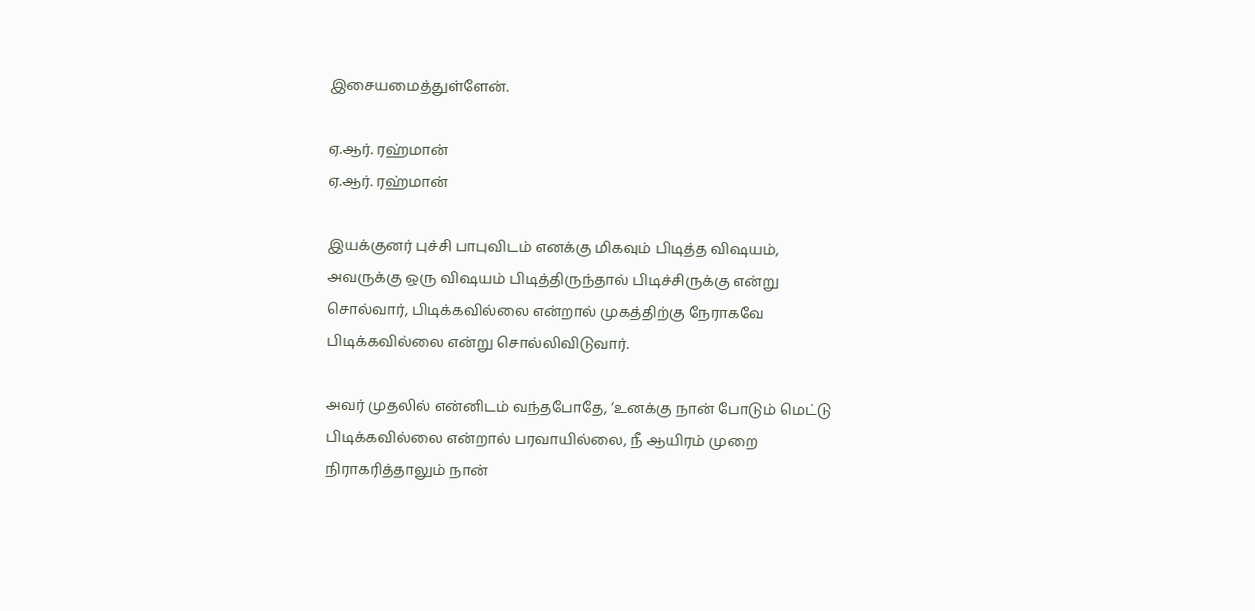இசையமைத்துள்ளேன்.

ஏ.ஆர். ரஹ்மான்
ஏ.ஆர். ரஹ்மான்

இயக்குனர் புச்சி பாபுவிடம் எனக்கு மிகவும் பிடித்த விஷயம், அவருக்கு ஒரு விஷயம் பிடித்திருந்தால் பிடிச்சிருக்கு என்று சொல்வார், பிடிக்கவில்லை என்றால் முகத்திற்கு நேராகவே பிடிக்கவில்லை என்று சொல்லிவிடுவார்.

அவர் முதலில் என்னிடம் வந்தபோதே, ‘உனக்கு நான் போடும் மெட்டு பிடிக்கவில்லை என்றால் பரவாயில்லை, நீ ஆயிரம் முறை நிராகரித்தாலும் நான்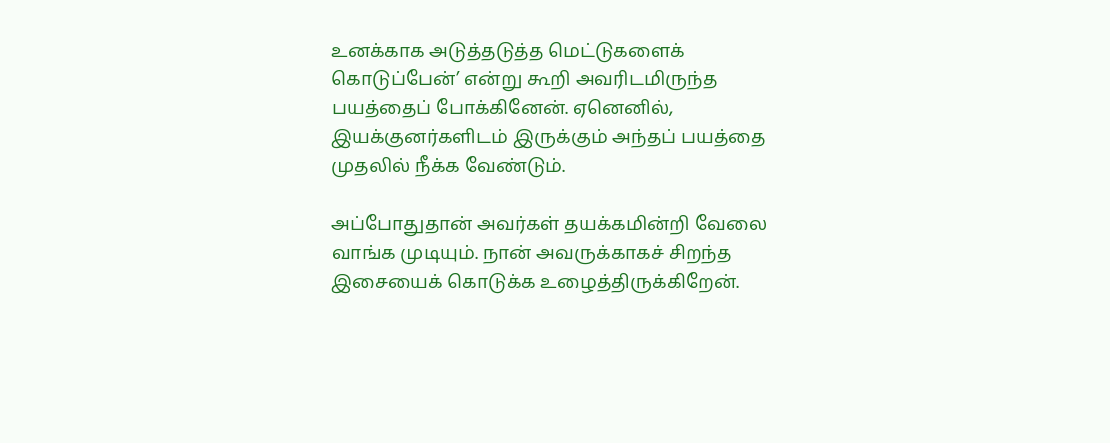உனக்காக அடுத்தடுத்த மெட்டுகளைக் கொடுப்பேன்’ என்று கூறி அவரிடமிருந்த பயத்தைப் போக்கினேன். ஏனெனில், இயக்குனர்களிடம் இருக்கும் அந்தப் பயத்தை முதலில் நீக்க வேண்டும்.

அப்போதுதான் அவர்கள் தயக்கமின்றி வேலை வாங்க முடியும். நான் அவருக்காகச் சிறந்த இசையைக் கொடுக்க உழைத்திருக்கிறேன்.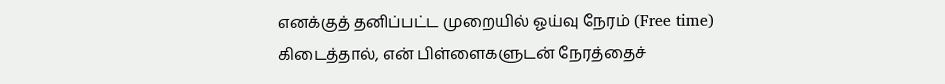எனக்குத் தனிப்பட்ட முறையில் ஓய்வு நேரம் (Free time) கிடைத்தால், என் பிள்ளைகளுடன் நேரத்தைச்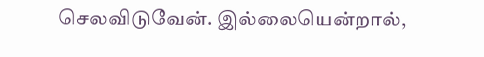செலவிடுவேன். இல்லையென்றால்,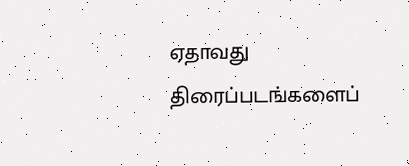ஏதாவது திரைப்படங்களைப்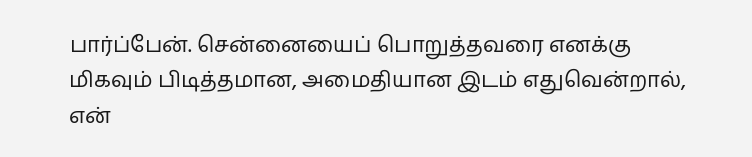பார்ப்பேன். சென்னையைப் பொறுத்தவரை எனக்கு மிகவும் பிடித்தமான, அமைதியான இடம் எதுவென்றால், என்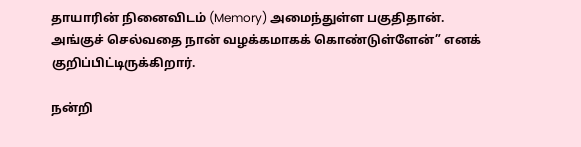தாயாரின் நினைவிடம் (Memory) அமைந்துள்ள பகுதிதான். அங்குச் செல்வதை நான் வழக்கமாகக் கொண்டுள்ளேன்” எனக் குறிப்பிட்டிருக்கிறார்.

நன்றி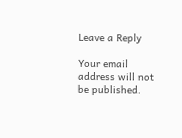Leave a Reply

Your email address will not be published.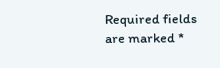Required fields are marked *